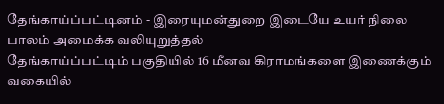தேங்காய்ப்பட்டினம் - இரையுமன்துறை இடையே உயர் நிலை பாலம் அமைக்க வலியுறுத்தல்
தேங்காய்ப்பட்டிம் பகுதியில் 16 மீனவ கிராமங்களை இணைக்கும் வகையில்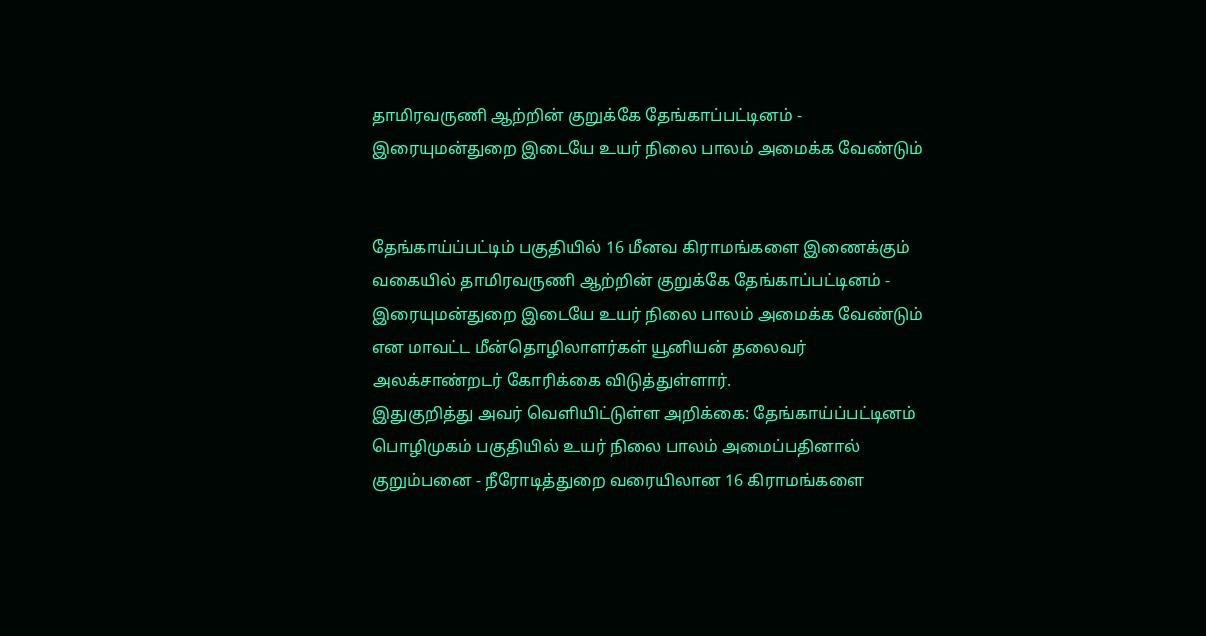தாமிரவருணி ஆற்றின் குறுக்கே தேங்காப்பட்டினம் - இரையுமன்துறை இடையே உயர் நிலை பாலம் அமைக்க வேண்டும்


தேங்காய்ப்பட்டிம் பகுதியில் 16 மீனவ கிராமங்களை இணைக்கும் வகையில் தாமிரவருணி ஆற்றின் குறுக்கே தேங்காப்பட்டினம் - இரையுமன்துறை இடையே உயர் நிலை பாலம் அமைக்க வேண்டும் என மாவட்ட மீன்தொழிலாளர்கள் யூனியன் தலைவர் அலக்சாண்றடர் கோரிக்கை விடுத்துள்ளார்.
இதுகுறித்து அவர் வெளியிட்டுள்ள அறிக்கை: தேங்காய்ப்பட்டினம் பொழிமுகம் பகுதியில் உயர் நிலை பாலம் அமைப்பதினால் குறும்பனை - நீரோடித்துறை வரையிலான 16 கிராமங்களை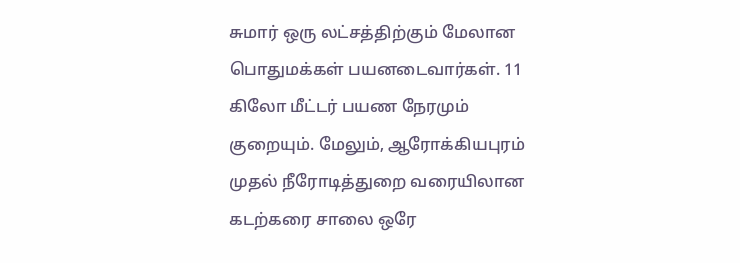சுமார் ஒரு லட்சத்திற்கும் மேலான பொதுமக்கள் பயனடைவார்கள். 11 கிலோ மீட்டர் பயண நேரமும் குறையும். மேலும், ஆரோக்கியபுரம் முதல் நீரோடித்துறை வரையிலான கடற்கரை சாலை ஒரே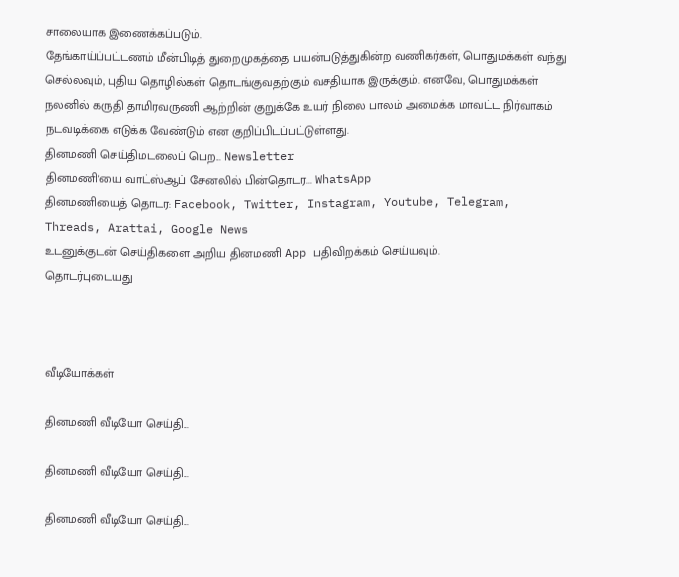சாலையாக இணைக்கப்படும்.
தேங்காய்ப்பட்டணம் மீன்பிடித் துறைமுகத்தை பயன்படுத்துகின்ற வணிகர்கள், பொதுமக்கள் வந்து செல்லவும், புதிய தொழில்கள் தொடங்குவதற்கும் வசதியாக இருக்கும். எனவே, பொதுமக்கள் நலனில் கருதி தாமிரவருணி ஆற்றின் குறுக்கே உயர் நிலை பாலம் அமைக்க மாவட்ட நிர்வாகம் நடவடிக்கை எடுக்க வேண்டும் என குறிப்பிடப்பட்டுள்ளது.
தினமணி செய்திமடலைப் பெற... Newsletter
தினமணி'யை வாட்ஸ்ஆப் சேனலில் பின்தொடர... WhatsApp
தினமணியைத் தொடர: Facebook, Twitter, Instagram, Youtube, Telegram, Threads, Arattai, Google News
உடனுக்குடன் செய்திகளை அறிய தினமணி App பதிவிறக்கம் செய்யவும்.
தொடர்புடையது



வீடியோக்கள்

தினமணி வீடியோ செய்தி...

தினமணி வீடியோ செய்தி...

தினமணி வீடியோ செய்தி...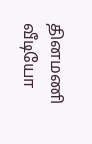தினமணி வீடியோ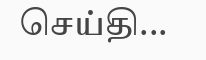செய்தி...